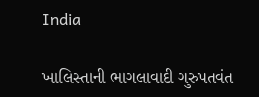India

ખાલિસ્તાની ભાગલાવાદી ગુરુપતવંત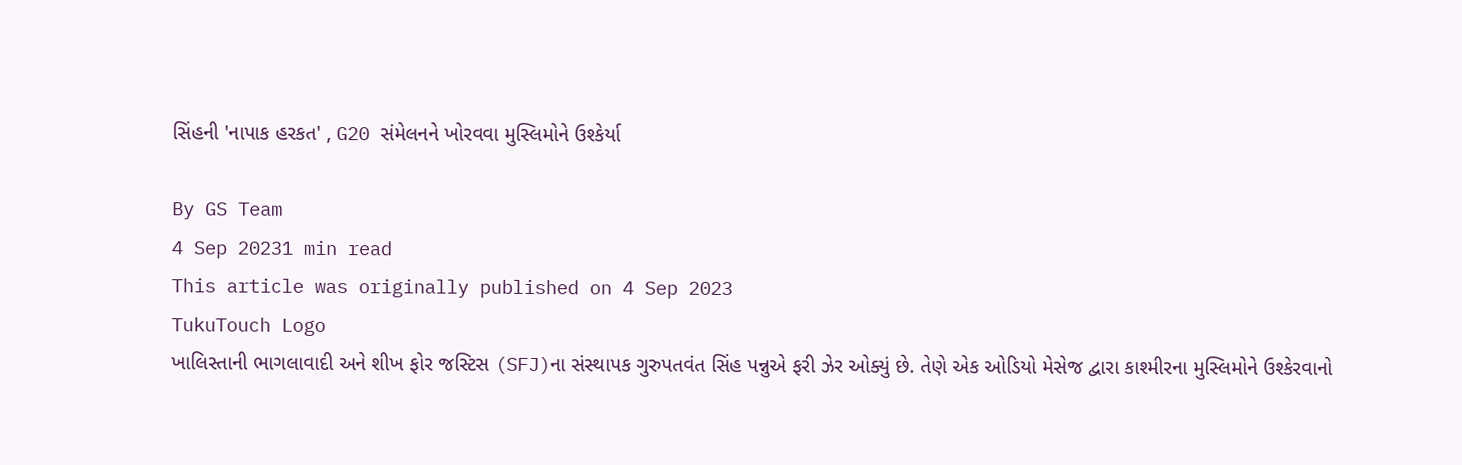સિંહની 'નાપાક હરકત' , G20 સંમેલનને ખોરવવા મુસ્લિમોને ઉશ્કેર્યા

By GS Team
4 Sep 20231 min read
This article was originally published on 4 Sep 2023
TukuTouch Logo
ખાલિસ્તાની ભાગલાવાદી અને શીખ ફોર જસ્ટિસ (SFJ)ના સંસ્થાપક ગુરુપતવંત સિંહ પન્નુએ ફરી ઝેર ઓક્યું છે. તેણે એક ઓડિયો મેસેજ દ્વારા કાશ્મીરના મુસ્લિમોને ઉશ્કેરવાનો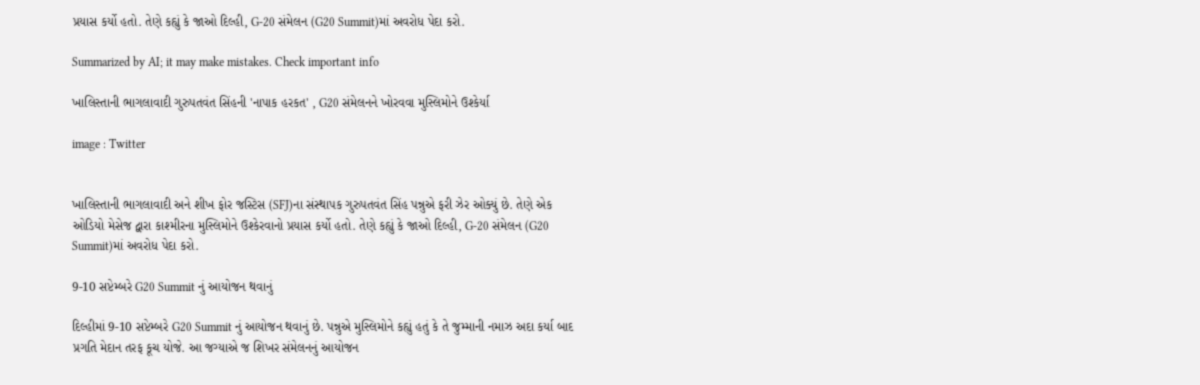પ્રયાસ કર્યો હતો. તેણે કહ્યું કે જાઓ દિલ્હી, G-20 સંમેલન (G20 Summit)માં અવરોધ પેદા કરો.

Summarized by AI; it may make mistakes. Check important info

ખાલિસ્તાની ભાગલાવાદી ગુરુપતવંત સિંહની 'નાપાક હરકત' , G20 સંમેલનને ખોરવવા મુસ્લિમોને ઉશ્કેર્યા

image : Twitter


ખાલિસ્તાની ભાગલાવાદી અને શીખ ફોર જસ્ટિસ (SFJ)ના સંસ્થાપક ગુરુપતવંત સિંહ પન્નુએ ફરી ઝેર ઓક્યું છે. તેણે એક ઓડિયો મેસેજ દ્વારા કાશ્મીરના મુસ્લિમોને ઉશ્કેરવાનો પ્રયાસ કર્યો હતો. તેણે કહ્યું કે જાઓ દિલ્હી, G-20 સંમેલન (G20 Summit)માં અવરોધ પેદા કરો.

9-10 સપ્ટેમ્બરે G20 Summit નું આયોજન થવાનું

દિલ્હીમાં 9-10 સપ્ટેમ્બરે G20 Summit નું આયોજન થવાનું છે. પન્નુએ મુસ્લિમોને કહ્યું હતું કે તે જુમ્માની નમાઝ અદા કર્યા બાદ પ્રગતિ મેદાન તરફ કૂચ યોજે. આ જગ્યાએ જ શિખર સંમેલનનું આયોજન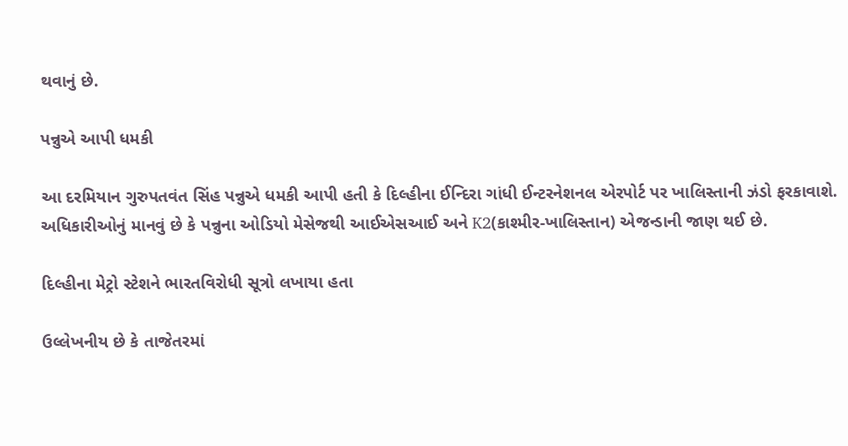થવાનું છે.

પન્નુએ આપી ધમકી

આ દરમિયાન ગુરુપતવંત સિંહ પન્નુએ ધમકી આપી હતી કે દિલ્હીના ઈન્દિરા ગાંધી ઈન્ટરનેશનલ એરપોર્ટ પર ખાલિસ્તાની ઝંડો ફરકાવાશે. અધિકારીઓનું માનવું છે કે પન્નુના ઓડિયો મેસેજથી આઈએસઆઈ અને K2(કાશ્મીર-ખાલિસ્તાન) એજન્ડાની જાણ થઈ છે.

દિલ્હીના મેટ્રો સ્ટેશને ભારતવિરોધી સૂત્રો લખાયા હતા

ઉલ્લેખનીય છે કે તાજેતરમાં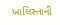ખાલિસ્તાની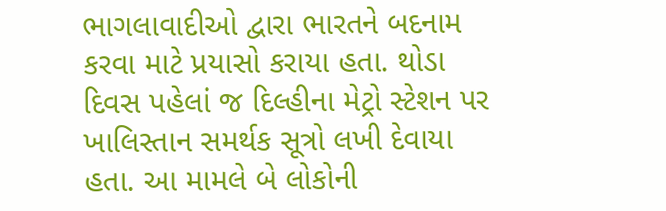ભાગલાવાદીઓ દ્વારા ભારતને બદનામ કરવા માટે પ્રયાસો કરાયા હતા. થોડા દિવસ પહેલાં જ દિલ્હીના મેટ્રો સ્ટેશન પર ખાલિસ્તાન સમર્થક સૂત્રો લખી દેવાયા હતા. આ મામલે બે લોકોની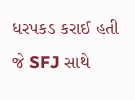ધરપકડ કરાઈ હતી જે SFJ સાથે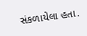સંકળાયેલા હતા.